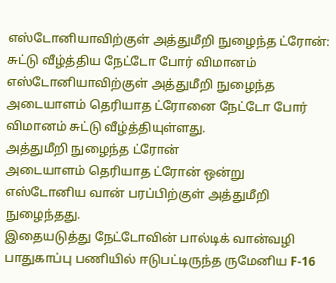எஸ்டோனியாவிற்குள் அத்துமீறி நுழைந்த ட்ரோன்: சுட்டு வீழ்த்திய நேட்டோ போர் விமானம்
எஸ்டோனியாவிற்குள் அத்துமீறி நுழைந்த அடையாளம் தெரியாத ட்ரோனை நேட்டோ போர் விமானம் சுட்டு வீழ்த்தியுள்ளது.
அத்துமீறி நுழைந்த ட்ரோன்
அடையாளம் தெரியாத ட்ரோன் ஒன்று எஸ்டோனிய வான் பரப்பிற்குள் அத்துமீறி நுழைந்தது.
இதையடுத்து நேட்டோவின் பால்டிக் வான்வழி பாதுகாப்பு பணியில் ஈடுபட்டிருந்த ருமேனிய F-16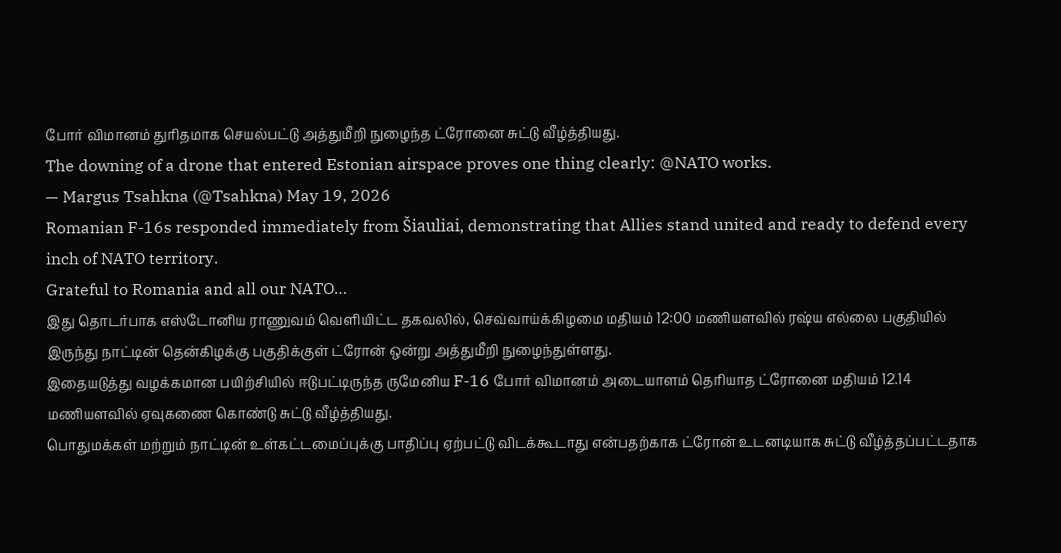போர் விமானம் துரிதமாக செயல்பட்டு அத்துமீறி நுழைந்த ட்ரோனை சுட்டு வீழ்த்தியது.
The downing of a drone that entered Estonian airspace proves one thing clearly: @NATO works.
— Margus Tsahkna (@Tsahkna) May 19, 2026
Romanian F-16s responded immediately from Šiauliai, demonstrating that Allies stand united and ready to defend every inch of NATO territory.
Grateful to Romania and all our NATO…
இது தொடர்பாக எஸ்டோனிய ராணுவம் வெளியிட்ட தகவலில், செவ்வாய்க்கிழமை மதியம் 12:00 மணியளவில் ரஷ்ய எல்லை பகுதியில் இருந்து நாட்டின் தென்கிழக்கு பகுதிக்குள் ட்ரோன் ஒன்று அத்துமீறி நுழைந்துள்ளது.
இதையடுத்து வழக்கமான பயிற்சியில் ஈடுபட்டிருந்த ருமேனிய F-16 போர் விமானம் அடையாளம் தெரியாத ட்ரோனை மதியம் 12.14 மணியளவில் ஏவுகணை கொண்டு சுட்டு வீழ்த்தியது.
பொதுமக்கள் மற்றும் நாட்டின் உள்கட்டமைப்புக்கு பாதிப்பு ஏற்பட்டு விடக்கூடாது என்பதற்காக ட்ரோன் உடனடியாக சுட்டு வீழ்த்தப்பட்டதாக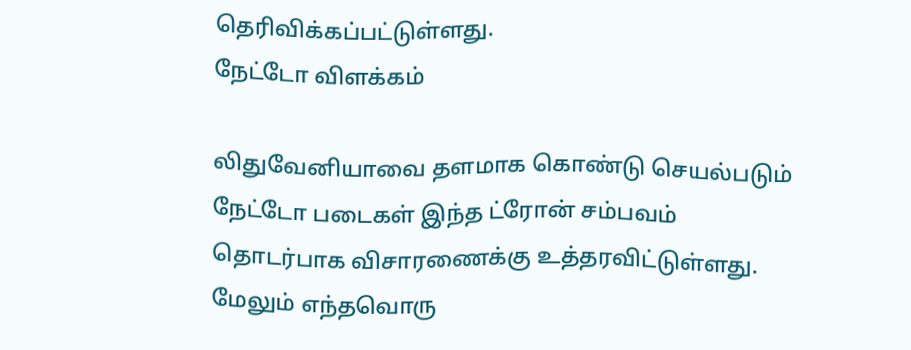தெரிவிக்கப்பட்டுள்ளது.
நேட்டோ விளக்கம்

லிதுவேனியாவை தளமாக கொண்டு செயல்படும் நேட்டோ படைகள் இந்த ட்ரோன் சம்பவம் தொடர்பாக விசாரணைக்கு உத்தரவிட்டுள்ளது.
மேலும் எந்தவொரு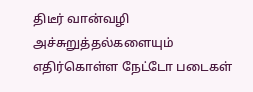திடீர் வான்வழி அச்சுறுத்தல்களையும் எதிர்கொள்ள நேட்டோ படைகள்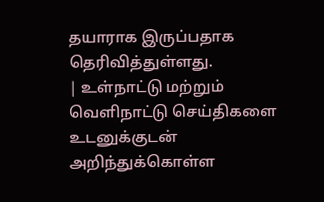தயாராக இருப்பதாக தெரிவித்துள்ளது.
| உள்நாட்டு மற்றும் வெளிநாட்டு செய்திகளை உடனுக்குடன் அறிந்துக்கொள்ள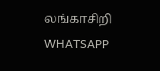லங்காசிறி WHATSAPP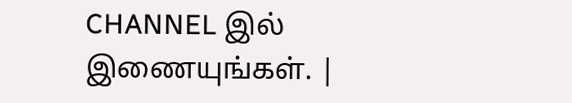CHANNEL இல் இணையுங்கள். |